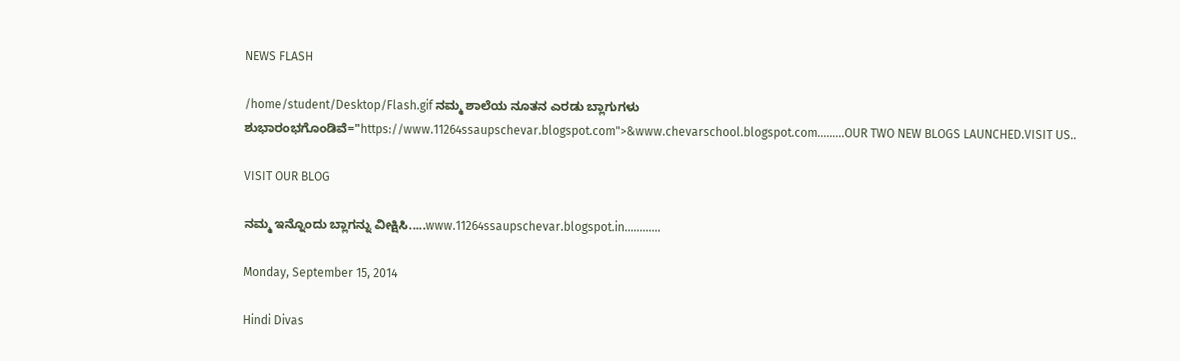NEWS FLASH

/home/student/Desktop/Flash.gif ನಮ್ಮ ಶಾಲೆಯ ನೂತನ ಎರಡು ಬ್ಲಾಗುಗಳು ಶುಭಾರಂಭಗೊಂಡಿವೆ="https://www.11264ssaupschevar.blogspot.com">&www.chevarschool.blogspot.com.........OUR TWO NEW BLOGS LAUNCHED.VISIT US..

VISIT OUR BLOG

ನಮ್ಮ ಇನ್ನೊಂದು ಬ್ಲಾಗನ್ನು ವೀಕ್ಷಿಸಿ.....www.11264ssaupschevar.blogspot.in............

Monday, September 15, 2014

Hindi Divas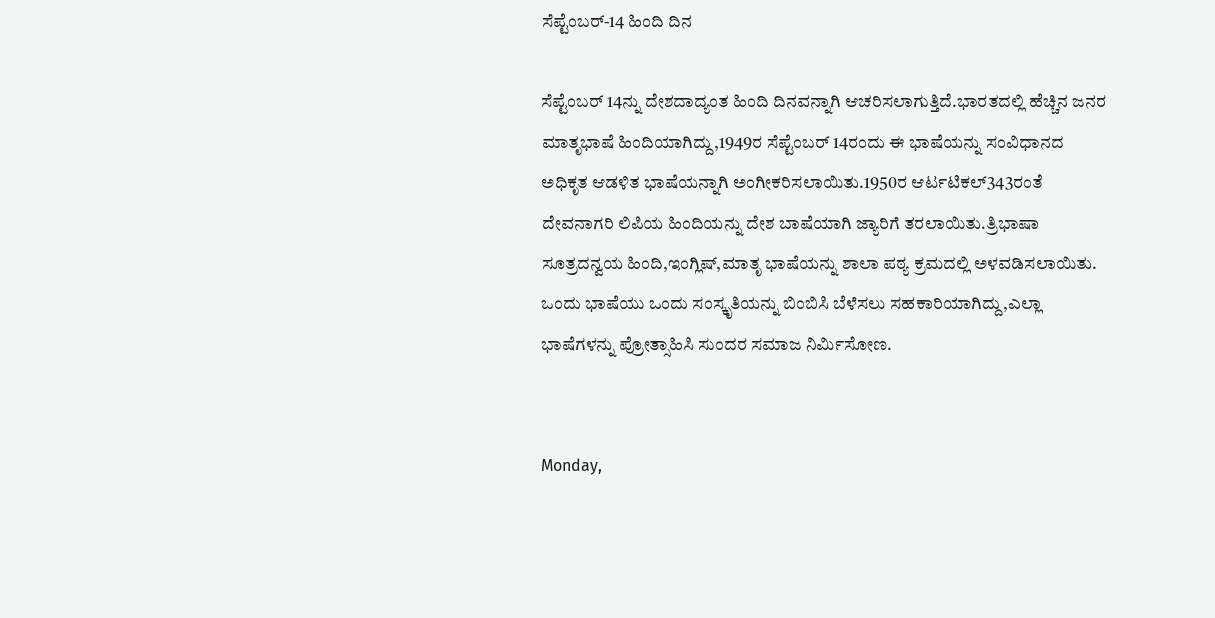ಸೆಪ್ಟೆಂಬರ್-14 ಹಿಂದಿ ದಿನ

ಸೆಪ್ಟೆಂಬರ್ 14ನ್ನು ದೇಶದಾದ್ಯಂತ ಹಿಂದಿ ದಿನವನ್ನಾಗಿ ಆಚರಿಸಲಾಗುತ್ತಿದೆ.ಭಾರತದಲ್ಲಿ ಹೆಚ್ಚಿನ ಜನರ ಮಾತೃಭಾಷೆ ಹಿಂದಿಯಾಗಿದ್ದು,1949ರ ಸೆಪ್ಟೆಂಬರ್ 14ರಂದು ಈ ಭಾಷೆಯನ್ನು ಸಂವಿಧಾನದ ಅಧಿಕೃತ ಆಡಳಿತ ಭಾಷೆಯನ್ನಾಗಿ ಅಂಗೀಕರಿಸಲಾಯಿತು.1950ರ ಆರ್ಟಟಿಕಲ್343ರಂತೆ ದೇವನಾಗರಿ ಲಿಪಿಯ ಹಿಂದಿಯನ್ನು ದೇಶ ಬಾಷೆಯಾಗಿ ಜ್ಯಾರಿಗೆ ತರಲಾಯಿತು.ತ್ರಿಭಾಷಾ ಸೂತ್ರದನ್ವಯ ಹಿಂದಿ,ಇಂಗ್ಲಿಷ್,ಮಾತೃ ಭಾಷೆಯನ್ನು ಶಾಲಾ ಪಠ್ಯ ಕ್ರಮದಲ್ಲಿ ಅಳವಡಿಸಲಾಯಿತು.
ಒಂದು ಭಾಷೆಯು ಒಂದು ಸಂಸ್ಕೃತಿಯನ್ನು ಬಿಂಬಿಸಿ ಬೆಳೆಸಲು ಸಹಕಾರಿಯಾಗಿದ್ದು,ಎಲ್ಲಾ ಭಾಷೆಗಳನ್ನು ಪ್ರೋತ್ಸಾಹಿಸಿ ಸುಂದರ ಸಮಾಜ ನಿರ್ಮಿಸೋಣ.


Monday,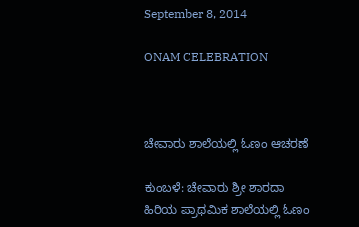September 8, 2014

ONAM CELEBRATION



ಚೇವಾರು ಶಾಲೆಯಲ್ಲಿ ಓಣಂ ಆಚರಣೆ

ಕುಂಬಳೆ: ಚೇವಾರು ಶ್ರೀ ಶಾರದಾ ಹಿರಿಯ ಪ್ರಾಥಮಿಕ ಶಾಲೆಯಲ್ಲಿ ಓಣಂ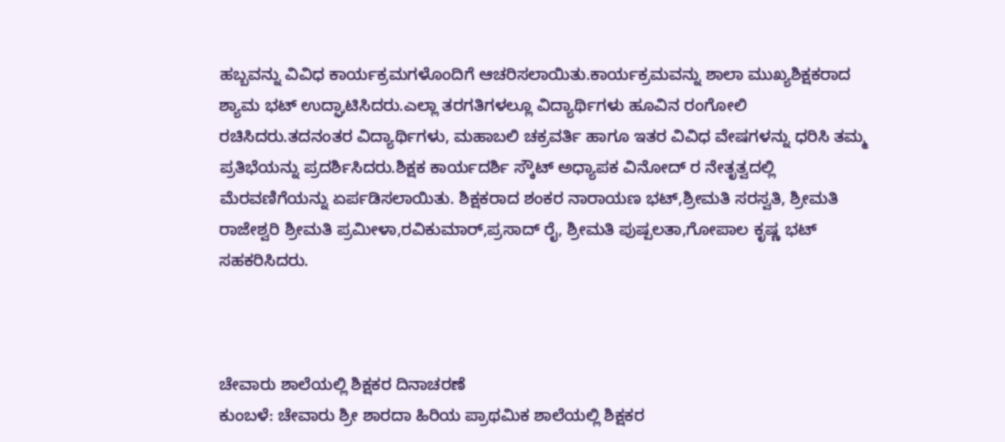ಹಬ್ಬವನ್ನು ವಿವಿಧ ಕಾರ್ಯಕ್ರಮಗಳೊಂದಿಗೆ ಆಚರಿಸಲಾಯಿತು.ಕಾರ್ಯಕ್ರಮವನ್ನು ಶಾಲಾ ಮುಖ್ಯಶಿಕ್ಷಕರಾದ ಶ್ಯಾಮ ಭಟ್ ಉದ್ಘಾಟಿಸಿದರು.ಎಲ್ಲಾ ತರಗತಿಗಳಲ್ಲೂ ವಿದ್ಯಾರ್ಥಿಗಳು ಹೂವಿನ ರಂಗೋಲಿ ರಚಿಸಿದರು.ತದನಂತರ ವಿದ್ಯಾರ್ಥಿಗಳು, ಮಹಾಬಲಿ ಚಕ್ರವರ್ತಿ ಹಾಗೂ ಇತರ ವಿವಿಧ ವೇಷಗಳನ್ನು ಧರಿಸಿ ತಮ್ಮ ಪ್ರತಿಭೆಯನ್ನು ಪ್ರದರ್ಶಿಸಿದರು.ಶಿಕ್ಷಕ ಕಾರ್ಯದರ್ಶಿ ಸ್ಕೌಟ್ ಅಧ್ಯಾಪಕ ವಿನೋದ್ ರ ನೇತೃತ್ವದಲ್ಲಿ ಮೆರವಣಿಗೆಯನ್ನು ಏರ್ಪಡಿಸಲಾಯಿತು. ಶಿಕ್ಷಕರಾದ ಶಂಕರ ನಾರಾಯಣ ಭಟ್,ಶ್ರೀಮತಿ ಸರಸ್ವತಿ, ಶ್ರೀಮತಿ ರಾಜೇಶ್ವರಿ ಶ್ರೀಮತಿ ಪ್ರಮೀಳಾ,ರವಿಕುಮಾರ್,ಪ್ರಸಾದ್ ರೈ, ಶ್ರೀಮತಿ ಪುಷ್ಪಲತಾ,ಗೋಪಾಲ ಕೃಷ್ಣ ಭಟ್ ಸಹಕರಿಸಿದರು.



ಚೇವಾರು ಶಾಲೆಯಲ್ಲಿ ಶಿಕ್ಷಕರ ದಿನಾಚರಣೆ
ಕುಂಬಳೆ: ಚೇವಾರು ಶ್ರೀ ಶಾರದಾ ಹಿರಿಯ ಪ್ರಾಥಮಿಕ ಶಾಲೆಯಲ್ಲಿ ಶಿಕ್ಷಕರ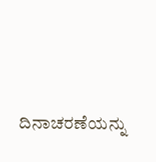ದಿನಾಚರಣೆಯನ್ನು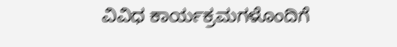ವಿವಿಧ ಕಾರ್ಯಕ್ರಮಗಳೊಂದಿಗೆ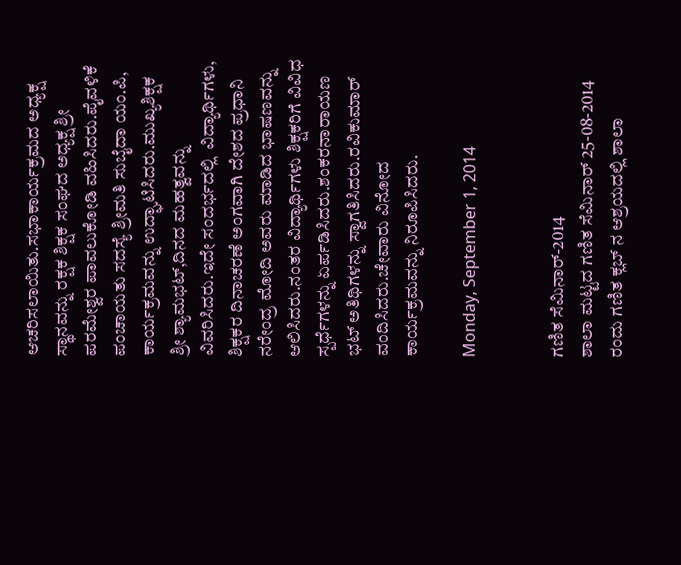ಆಚರಿಸಲಾಯಿತು.ಸಭಾಕಾರ್ಯಕ್ರಮದ ಅಧ್ಯಕ್ಷ ಸ್ಥಾನವನ್ನು ರಕ್ಷಕ ಶಿಕ್ಷಕ ಸಂಘದ ಅಧ್ಯಕ್ಷ ಶ್ರೀ ಪರಮೇಶ್ವರ ಪಾವಲುಕೋಡಿ ವಹಿಸಿದರು.ಪೈವಳಿಕೆ ಪಂಚಾಯತು ಸದಸ್ಯೆ ಶ್ರೀಮತಿ ಸುಬೈದಾ ಯಂ.ಪಿ, ಕಾರ್ಯಕ್ರಮವನ್ನು ಉದ್ಘಾಟಿಸಿದರು.ಮುಖ್ಯಶಿಕ್ಷಕ ಶ್ರೀ ಶ್ಯಾಮಭಟ್,ದಿನದ ಮಹತ್ವವನ್ನು ವಿವರಿಸಿದರು.ಇದೇ ಸಂದರ್ಭದಲ್ಲಿ  ವಿದ್ಯಾರ್ಥಿಗಳು, ಶಿಕ್ಷಕರ ದಿನಾಚರಣೆ ಅಂಗವಾಗಿ ದೇಶದ ಪ್ರಧಾನಿ ನರೇಂದ್ರ ಮೋದಿ ಅವರು ಮಾಡಿದ ಭಾಷಣವನ್ನು ಆಲಿಸಿದರು.ನಂತರ ವಿದ್ಯಾರ್ಥಿಗಳು ಶಿಕ್ಷಕರಿಗೆ ವಿವಿಧ ಸ್ಪರ್ಧೆಗಳನ್ನು ಏರ್ಪಡಿಸಿದರು.ಶಂಕರನಾರಾಯಣ ಭಟ್ ಅತಿಥಿಗಳನ್ನು ಸ್ವಾಗತಿಸಿದರು.ರವಿಕುಮಾರ್ ವಂದಿಸಿದರು.ಚೇವಾರು ವಿನೋದ ಕಾರ್ಯಕ್ರಮವನ್ನು ನಿರೂಪಿಸಿದರು.

Monday, September 1, 2014


ಗಣಿತ ಸೆಮಿನಾರ್-2014
ಶಾಲಾ ಮಟ್ಟದ ಗಣಿತ ಸೆಮಿನಾರ್ 25-08-2014 ರಂದು ಗಣಿತ ಕ್ಲಬ್ ನ ಆಶ್ರಯದಲ್ಲಿ ಶಾಲಾ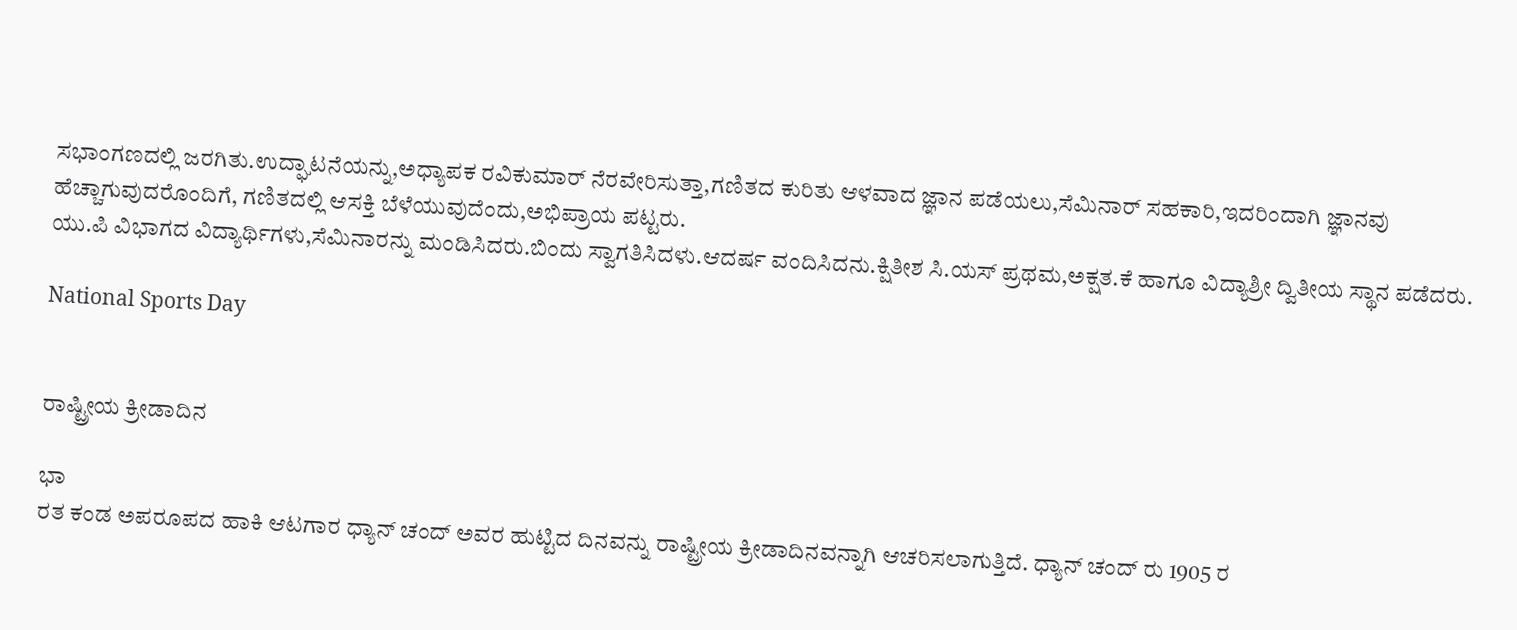ಸಭಾಂಗಣದಲ್ಲಿ ಜರಗಿತು.ಉದ್ಘಾಟನೆಯನ್ನು,ಅಧ್ಯಾಪಕ ರವಿಕುಮಾರ್ ನೆರವೇರಿಸುತ್ತಾ,ಗಣಿತದ ಕುರಿತು ಆಳವಾದ ಜ್ಞಾನ ಪಡೆಯಲು,ಸೆಮಿನಾರ್ ಸಹಕಾರಿ,ಇದರಿಂದಾಗಿ ಜ್ಞಾನವು ಹೆಚ್ಚಾಗುವುದರೊಂದಿಗೆ, ಗಣಿತದಲ್ಲಿ ಆಸಕ್ತಿ ಬೆಳೆಯುವುದೆಂದು,ಅಭಿಪ್ರಾಯ ಪಟ್ಟರು.
ಯು.ಪಿ ವಿಭಾಗದ ವಿದ್ಯಾರ್ಥಿಗಳು,ಸೆಮಿನಾರನ್ನು ಮಂಡಿಸಿದರು.ಬಿಂದು ಸ್ವಾಗತಿಸಿದಳು.ಆದರ್ಷ ವಂದಿಸಿದನು.ಕ್ಷಿತೀಶ ಸಿ.ಯಸ್ ಪ್ರಥಮ,ಅಕ್ಷತ.ಕೆ ಹಾಗೂ ವಿದ್ಯಾಶ್ರೀ ದ್ವಿತೀಯ ಸ್ಥಾನ ಪಡೆದರು.

National Sports Day


ರಾಷ್ಟ್ರೀಯ ಕ್ರೀಡಾದಿನ

ಭಾ
ರತ ಕಂಡ ಅಪರೂಪದ ಹಾಕಿ ಆಟಗಾರ ಧ್ಯಾನ್ ಚಂದ್ ಅವರ ಹುಟ್ಟಿದ ದಿನವನ್ನು ರಾಷ್ಟ್ರೀಯ ಕ್ರೀಡಾದಿನವನ್ನಾಗಿ ಆಚರಿಸಲಾಗುತ್ತಿದೆ. ಧ್ಯಾನ್ ಚಂದ್ ರು 1905 ರ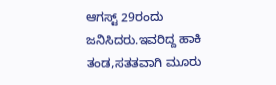ಆಗಸ್ಟ್ 29ರಂದು ಜನಿಸಿದರು.ಇವರಿದ್ದ ಹಾಕಿ ತಂಡ,ಸತತವಾಗಿ ಮೂರು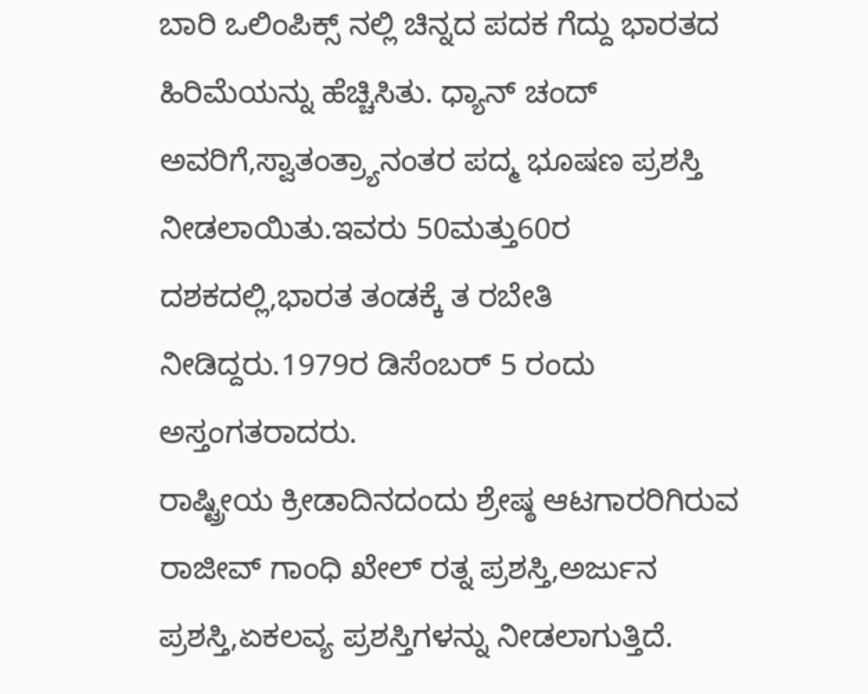ಬಾರಿ ಒಲಿಂಪಿಕ್ಸ್ ನಲ್ಲಿ ಚಿನ್ನದ ಪದಕ ಗೆದ್ದು ಭಾರತದ ಹಿರಿಮೆಯನ್ನು ಹೆಚ್ಚಿಸಿತು. ಧ್ಯಾನ್ ಚಂದ್ ಅವರಿಗೆ,ಸ್ವಾತಂತ್ರ್ಯಾನಂತರ ಪದ್ಮ ಭೂಷಣ ಪ್ರಶಸ್ತಿ ನೀಡಲಾಯಿತು.ಇವರು 50ಮತ್ತು60ರ ದಶಕದಲ್ಲಿ,ಭಾರತ ತಂಡಕ್ಕೆ ತ ರಬೇತಿ ನೀಡಿದ್ದರು.1979ರ ಡಿಸೆಂಬರ್ 5 ರಂದು ಅಸ್ತಂಗತರಾದರು.
ರಾಷ್ಟ್ರೀಯ ಕ್ರೀಡಾದಿನದಂದು ಶ್ರೇಷ್ಠ ಆಟಗಾರರಿಗಿರುವ ರಾಜೀವ್ ಗಾಂಧಿ ಖೇಲ್ ರತ್ನ ಪ್ರಶಸ್ತಿ,ಅರ್ಜುನ ಪ್ರಶಸ್ತಿ,ಏಕಲವ್ಯ ಪ್ರಶಸ್ತಿಗಳನ್ನು ನೀಡಲಾಗುತ್ತಿದೆ.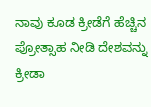ನಾವು ಕೂಡ ಕ್ರೀಡೆಗೆ ಹೆಚ್ಚಿನ ಪ್ರೋತ್ಸಾಹ ನೀಡಿ ದೇಶವನ್ನು ಕ್ರೀಡಾ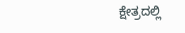ಕ್ಷೇತ್ರದಲ್ಲಿ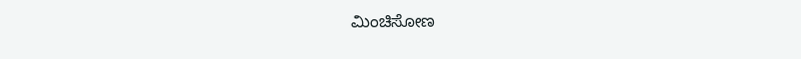ಮಿಂಚಿಸೋಣ